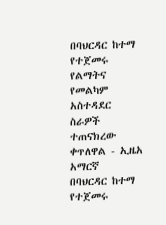በባህርዳር ከተማ የተጀመሩ የልማትና የመልካም አስተዳደር ስራዎች ተጠናክረው ቀጥለዋል - ኢዜአ አማርኛ
በባህርዳር ከተማ የተጀመሩ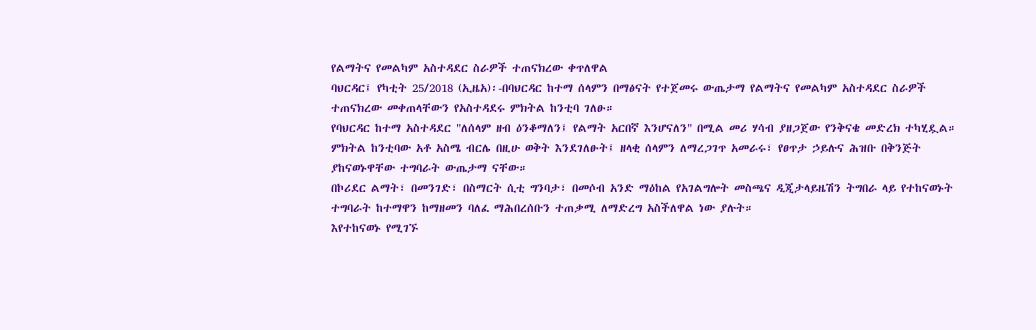የልማትና የመልካም አስተዳደር ስራዎች ተጠናክረው ቀጥለዋል
ባህርዳር፤ የካቲት 25/2018 (ኢዜአ)፡-በባህርዳር ከተማ ሰላምን በማፅናት የተጀመሩ ውጤታማ የልማትና የመልካም አስተዳደር ስራዎች ተጠናክረው መቀጠላቸውን የአስተዳደሩ ምክትል ከንቲባ ገለፁ።
የባህርዳር ከተማ አስተዳደር "ለሰላም ዘብ ዕንቆማለን፤ የልማት አርበኛ እንሆናለን" በሚል መሪ ሃሳብ ያዘጋጀው የንቅናቄ መድረክ ተካሂዷል።
ምክትል ከንቲባው አቶ አስሜ ብርሌ በዚሁ ወቅት እንደገለፁት፤ ዘላቂ ሰላምን ለማረጋገጥ አመራሩ፣ የፀጥታ ኃይሉና ሕዝቡ በቅንጅት ያከናወኑዋቸው ተግባራት ውጤታማ ናቸው።
በኮሪደር ልማት፣ በመንገድ፣ በስማርት ሲቲ ግንባታ፣ በመሶብ አንድ ማዕከል የአገልግሎት መስጫና ዲጂታላይዜሽን ትግበራ ላይ የተከናወኑት ተግባራት ከተማዋን ከማዘመን ባለፈ ማሕበረሰቡን ተጠቃሚ ለማድረግ አስችለዋል ነው ያሉት።
እየተከናወኑ የሚገኙ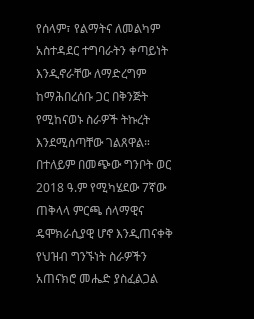የሰላም፣ የልማትና ለመልካም አስተዳደር ተግባራትን ቀጣይነት እንዲኖራቸው ለማድረግም ከማሕበረሰቡ ጋር በቅንጅት የሚከናወኑ ስራዎች ትኩረት እንደሚሰጣቸው ገልጸዋል።
በተለይም በመጭው ግንቦት ወር 2018 ዓ.ም የሚካሄደው 7ኛው ጠቅላላ ምርጫ ሰላማዊና ዴሞክራሲያዊ ሆኖ እንዲጠናቀቅ የህዝብ ግንኙነት ስራዎችን አጠናክሮ መሔድ ያስፈልጋል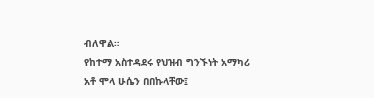ብለዋል።
የከተማ አስተዳደሩ የህዝብ ግንኙነት አማካሪ አቶ ሞላ ሁሴን በበኩላቸው፤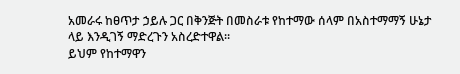አመራሩ ከፀጥታ ኃይሉ ጋር በቅንጅት በመስራቱ የከተማው ሰላም በአስተማማኝ ሁኔታ ላይ እንዲገኝ ማድረጉን አስረድተዋል።
ይህም የከተማዋን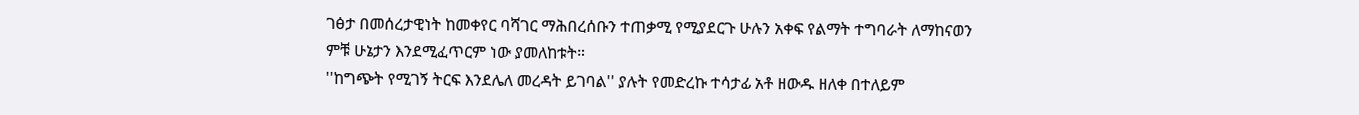ገፅታ በመሰረታዊነት ከመቀየር ባሻገር ማሕበረሰቡን ተጠቃሚ የሚያደርጉ ሁሉን አቀፍ የልማት ተግባራት ለማከናወን ምቹ ሁኔታን እንደሚፈጥርም ነው ያመለከቱት።
''ከግጭት የሚገኝ ትርፍ እንደሌለ መረዳት ይገባል'' ያሉት የመድረኩ ተሳታፊ አቶ ዘውዱ ዘለቀ በተለይም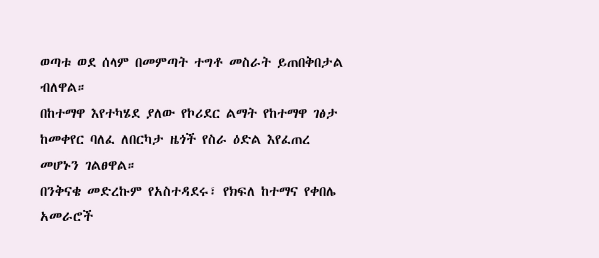ወጣቱ ወደ ሰላም በመምጣት ተግቶ መስራት ይጠበቅበታል ብለዋል።
በከተማዋ እየተካሄደ ያለው የኮሪደር ልማት የከተማዋ ገፅታ ከመቀየር ባለፈ ለበርካታ ዜጎች የስራ ዕድል እየፈጠረ መሆኑን ገልፀዋል።
በንቅናቄ መድረኩም የአስተዳደሩ፣ የክፍለ ከተማና የቀበሌ አመራሮች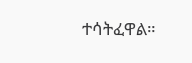ተሳትፈዋል።